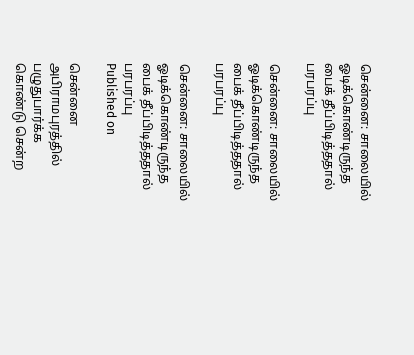சென்னை: சாலையில் ஓடிக்கொண்டிருந்த பைக் தீப்பிடித்ததால் பரபரப்பு

சென்னை: சாலையில் ஓடிக்கொண்டிருந்த பைக் தீப்பிடித்ததால் பரபரப்பு

சென்னை: சாலையில் ஓடிக்கொண்டிருந்த பைக் தீப்பிடித்ததால் பரபரப்பு
Published on

சென்னை அபிராமபுரத்தில் பழுதுபார்க்க கொண்டு சென்ற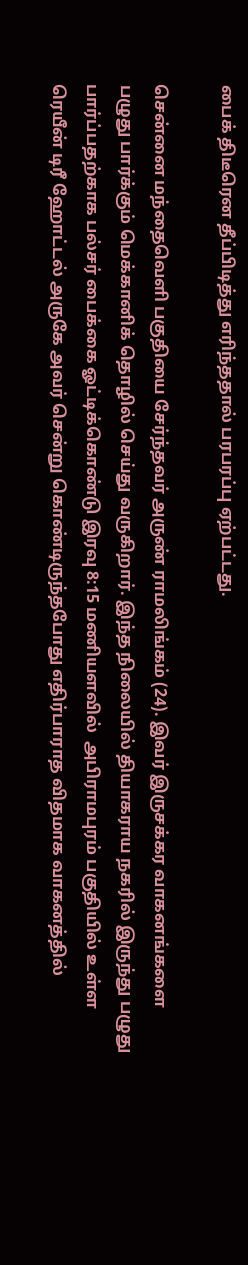பைக் திடீரென தீப்பிடித்து எரிந்ததால் பரபரப்பு ஏற்பட்டது.

சென்னை மந்தைவெளி பகுதியை சேர்ந்தவர் அருண் ராமலிங்கம் (24). இவர் இருசக்கர வாகனங்களை பழுது பார்க்கும் மெக்கானிக் தொழில் செய்து வருகிறார். இந்த நிலையில் தியாகராய நகரில் இருந்து பழுது பார்ப்பதற்காக பல்சர் பைக்கை ஓட்டிக்கொண்டு இரவு 8:15 மணியளவில்  அபிராமபுரம் பகுதியில் உள்ள ரெயீன் டிரீ ஹோட்டல் அருகே அவர் சென்று கொண்டிருந்தபோது எதிர்பாராத விதமாக வாகனத்தில்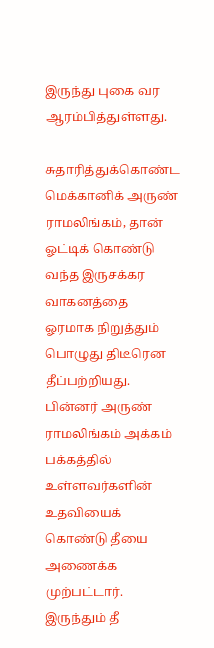இருந்து புகை வர ஆரம்பித்துள்ளது.

சுதாரித்துக்கொண்ட மெக்கானிக் அருண் ராமலிங்கம், தான் ஓட்டிக் கொண்டு வந்த இருசக்கர வாகனத்தை ஓரமாக நிறுத்தும் பொழுது திடீரென தீப்பற்றியது. பின்னர் அருண் ராமலிங்கம் அக்கம் பக்கத்தில் உள்ளவர்களின் உதவியைக் கொண்டு தீயை அணைக்க முற்பட்டார். இருந்தும் தீ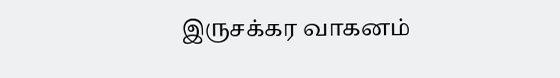இருசக்கர வாகனம்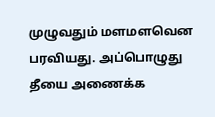முழுவதும் மளமளவென பரவியது. அப்பொழுது தீயை அணைக்க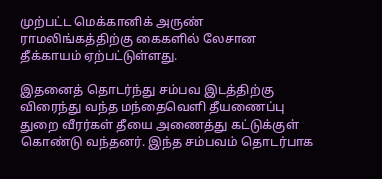முற்பட்ட மெக்கானிக் அருண் ராமலிங்கத்திற்கு கைகளில் லேசான தீக்காயம் ஏற்பட்டுள்ளது.

இதனைத் தொடர்ந்து சம்பவ இடத்திற்கு விரைந்து வந்த மந்தைவெளி தீயணைப்பு துறை வீரர்கள் தீயை அணைத்து கட்டுக்குள் கொண்டு வந்தனர். இந்த சம்பவம் தொடர்பாக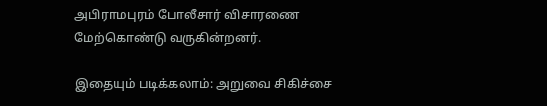அபிராமபுரம் போலீசார் விசாரணை மேற்கொண்டு வருகின்றனர்.

இதையும் படிக்கலாம்: அறுவை சிகிச்சை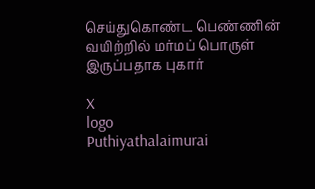செய்துகொண்ட பெண்ணின் வயிற்றில் மர்மப் பொருள் இருப்பதாக புகார்

X
logo
Puthiyathalaimurai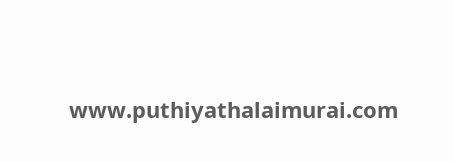www.puthiyathalaimurai.com